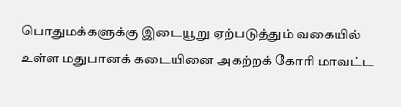பொதுமக்களுக்கு இடையூறு ஏற்படுத்தும் வகையில் உள்ள மதுபானக் கடையினை அகற்றக் கோரி மாவட்ட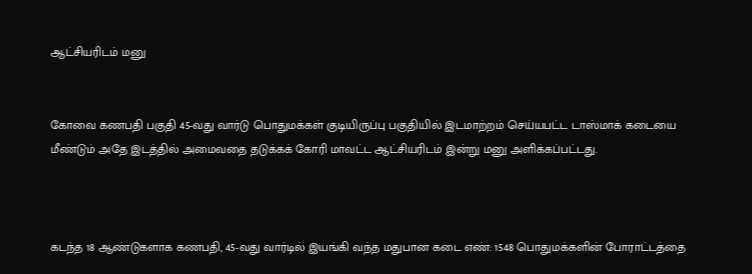ஆட்சியரிடம் மனு


கோவை கணபதி பகுதி 45-வது வார்டு பொதுமக்கள் குடியிருப்பு பகுதியில் இடமாற்றம் செய்யபட்ட டாஸ்மாக் கடையை மீண்டும் அதே இடத்தில் அமைவதை தடுக்கக் கோரி மாவட்ட ஆட்சியரிடம் இன்று மனு அளிக்கப்பட்டது.



கடந்த 18 ஆண்டுகளாக கணபதி, 45-வது வார்டில் இயங்கி வந்த மதுபான கடை எண்: 1548 பொதுமக்களின் போராட்டத்தை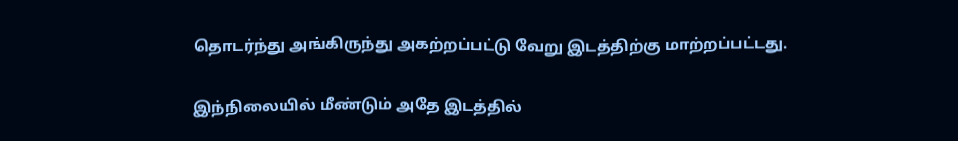தொடர்ந்து அங்கிருந்து அகற்றப்பட்டு வேறு இடத்திற்கு மாற்றப்பட்டது.

இந்நிலையில் மீண்டும் அதே இடத்தில்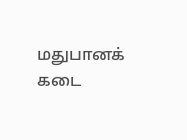மதுபானக் கடை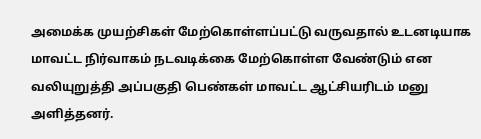அமைக்க முயற்சிகள் மேற்கொள்ளப்பட்டு வருவதால் உடனடியாக மாவட்ட நிர்வாகம் நடவடிக்கை மேற்கொள்ள வேண்டும் என வலியுறுத்தி அப்பகுதி பெண்கள் மாவட்ட ஆட்சியரிடம் மனு அளித்தனர்.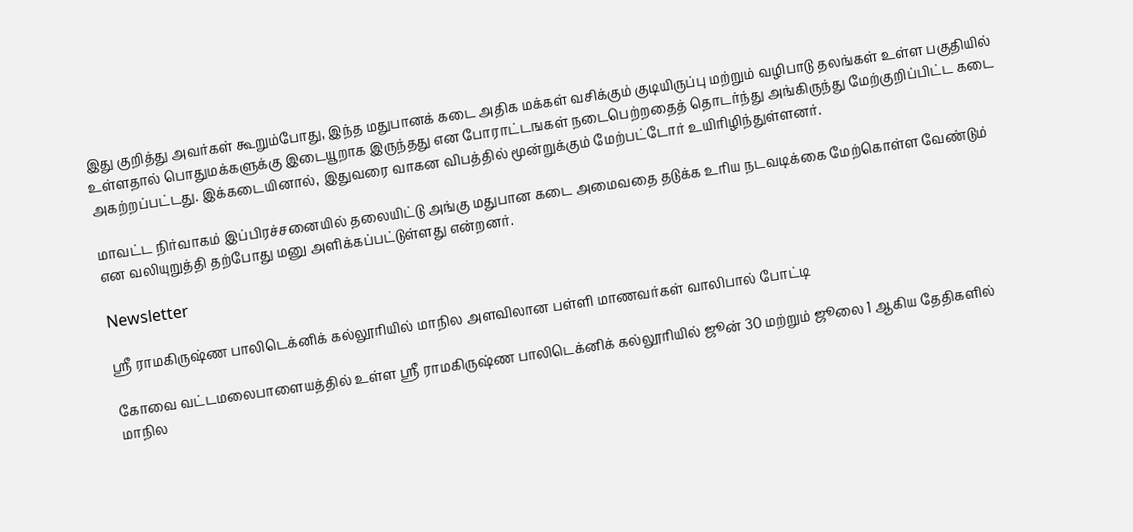இது குறித்து அவர்கள் கூறும்போது, இந்த மதுபானக் கடை அதிக மக்கள் வசிக்கும் குடியிருப்பு மற்றும் வழிபாடு தலங்கள் உள்ள பகுதியில் உள்ளதால் பொதுமக்களுக்கு இடையூறாக இருந்தது என போராட்டஙகள் நடைபெற்றதைத் தொடர்ந்து அங்கிருந்து மேற்குறிப்பிட்ட கடை அகற்றப்பட்டது. இக்கடையினால், இதுவரை வாகன விபத்தில் மூன்றுக்கும் மேற்பட்டோர் உயிரிழிந்துள்ளனர்.

மாவட்ட நிர்வாகம் இப்பிரச்சனையில் தலையிட்டு அங்கு மதுபான கடை அமைவதை தடுக்க உரிய நடவடிக்கை மேற்கொள்ள வேண்டும் என வலியுறுத்தி தற்போது மனு அளிக்கப்பட்டுள்ளது என்றனர்.

Newsletter

ஸ்ரீ ராமகிருஷ்ண பாலிடெக்னிக் கல்லூரியில் மாநில அளவிலான பள்ளி மாணவர்கள் வாலிபால் போட்டி

கோவை வட்டமலைபாளையத்தில் உள்ள ஸ்ரீ ராமகிருஷ்ண பாலிடெக்னிக் கல்லூரியில் ஜூன் 30 மற்றும் ஜூலை 1 ஆகிய தேதிகளில் மாநில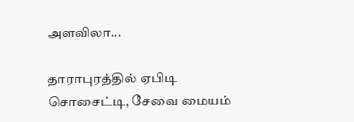அளவிலா...

தாராபுரத்தில் ஏபிடி சொசைட்டி, சேவை மையம்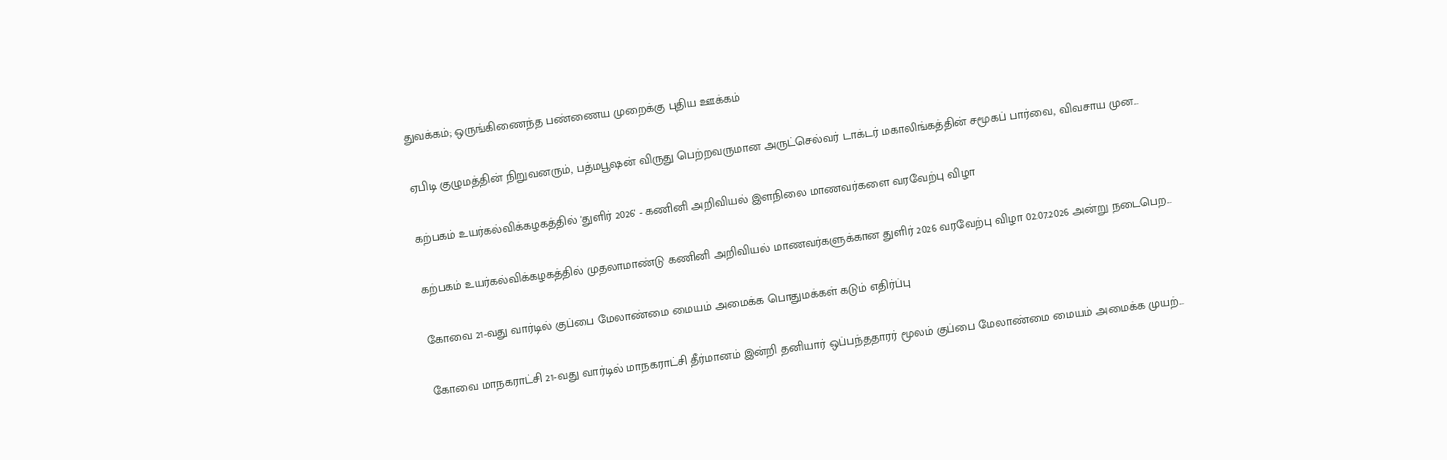துவக்கம்; ஒருங்கிணைந்த பண்ணைய முறைக்கு புதிய ஊக்கம்

ஏபிடி குழுமத்தின் நிறுவனரும், பத்மபூஷன் விருது பெற்றவருமான அருட்செல்வர் டாக்டர் மகாலிங்கத்தின் சமூகப் பார்வை, விவசாய முன...

கற்பகம் உயர்கல்விக்கழகத்தில் 'துளிர் 2026' - கணினி அறிவியல் இளநிலை மாணவர்களை வரவேற்பு விழா

கற்பகம் உயர்கல்விக்கழகத்தில் முதலாமாண்டு கணினி அறிவியல் மாணவர்களுக்கான துளிர் 2026 வரவேற்பு விழா 02.07.2026 அன்று நடைபெற...

கோவை 21-வது வார்டில் குப்பை மேலாண்மை மையம் அமைக்க பொதுமக்கள் கடும் எதிர்ப்பு

கோவை மாநகராட்சி 21-வது வார்டில் மாநகராட்சி தீர்மானம் இன்றி தனியார் ஒப்பந்ததாரர் மூலம் குப்பை மேலாண்மை மையம் அமைக்க முயற்...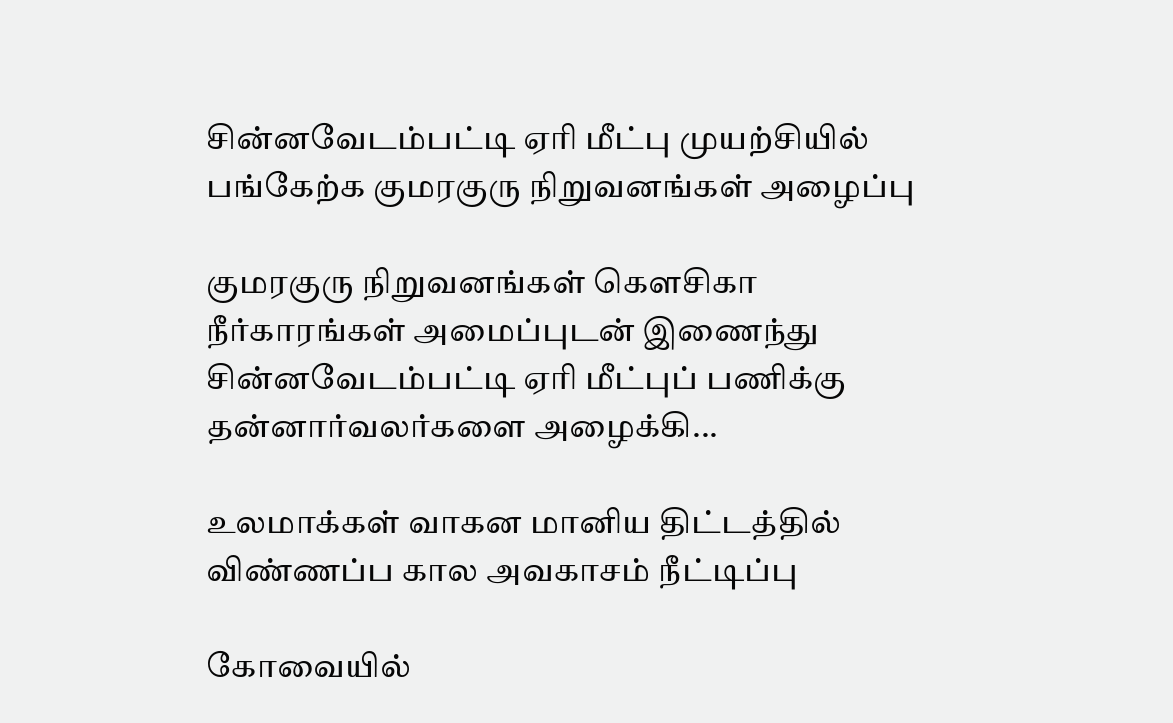சின்னவேடம்பட்டி ஏரி மீட்பு முயற்சியில் பங்கேற்க குமரகுரு நிறுவனங்கள் அழைப்பு

குமரகுரு நிறுவனங்கள் கெளசிகா நீர்காரங்கள் அமைப்புடன் இணைந்து சின்னவேடம்பட்டி ஏரி மீட்புப் பணிக்கு தன்னார்வலர்களை அழைக்கி...

உலமாக்கள் வாகன மானிய திட்டத்தில் விண்ணப்ப கால அவகாசம் நீட்டிப்பு

கோவையில்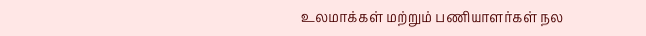உலமாக்கள் மற்றும் பணியாளர்கள் நல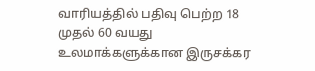வாரியத்தில் பதிவு பெற்ற 18 முதல் 60 வயது உலமாக்களுக்கான இருசக்கர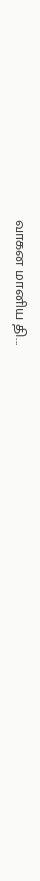வாகன மானிய தி...